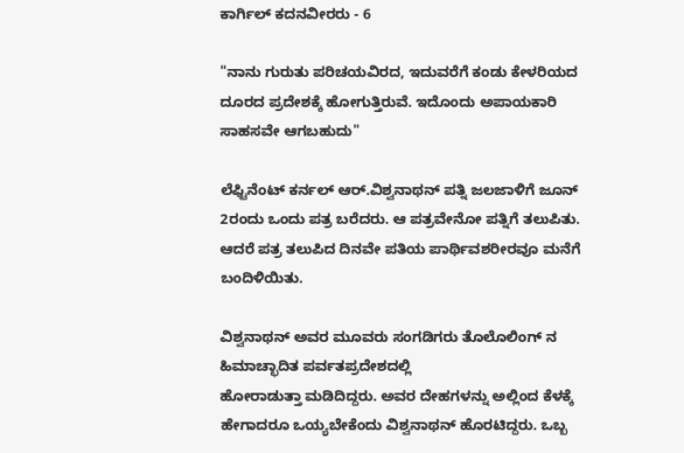ಕಾರ್ಗಿಲ್ ಕದನವೀರರು - 6

"ನಾನು ಗುರುತು ಪರಿಚಯವಿರದ, ಇದುವರೆಗೆ ಕಂಡು ಕೇಳರಿಯದ ದೂರದ ಪ್ರದೇಶಕ್ಕೆ ಹೋಗುತ್ತಿರುವೆ. ಇದೊಂದು ಅಪಾಯಕಾರಿ ಸಾಹಸವೇ ಆಗಬಹುದು"

ಲೆಫ್ಟಿನೆಂಟ್ ಕರ್ನಲ್ ಆರ್.ವಿಶ್ವನಾಥನ್ ಪತ್ನಿ ಜಲಜಾಳಿಗೆ ಜೂನ್ 2ರಂದು ಒಂದು ಪತ್ರ ಬರೆದರು. ಆ ಪತ್ರವೇನೋ ಪತ್ನಿಗೆ ತಲುಪಿತು. ಆದರೆ ಪತ್ರ ತಲುಪಿದ ದಿನವೇ ಪತಿಯ ಪಾರ್ಥಿವಶರೀರವೂ ಮನೆಗೆ ಬಂದಿಳಿಯಿತು.

ವಿಶ್ವನಾಥನ್ ಅವರ ಮೂವರು ಸಂಗಡಿಗರು ತೊಲೊಲಿಂಗ್ ನ ಹಿಮಾಚ್ಛಾದಿತ ಪರ್ವತಪ್ರದೇಶದಲ್ಲಿ
ಹೋರಾಡುತ್ತಾ ಮಡಿದಿದ್ದರು. ಅವರ ದೇಹಗಳನ್ನು ಅಲ್ಲಿಂದ ಕೆಳಕ್ಕೆ ಹೇಗಾದರೂ ಒಯ್ಯಬೇಕೆಂದು ವಿಶ್ವನಾಥನ್ ಹೊರಟಿದ್ದರು. ಒಬ್ಬ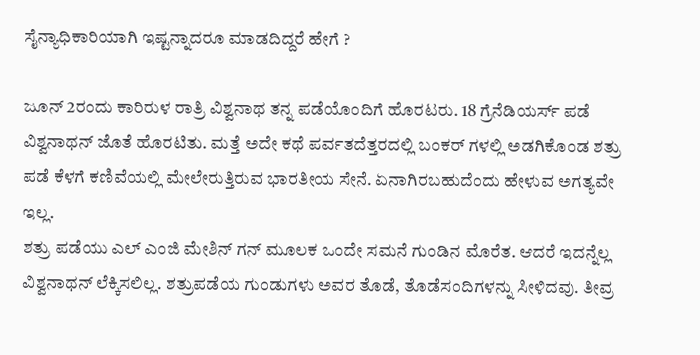ಸೈನ್ಯಾಧಿಕಾರಿಯಾಗಿ ಇಷ್ಟನ್ನಾದರೂ ಮಾಡದಿದ್ದರೆ ಹೇಗೆ ?

ಜೂನ್ 2ರಂದು ಕಾರಿರುಳ ರಾತ್ರಿ ವಿಶ್ವನಾಥ ತನ್ನ ಪಡೆಯೊಂದಿಗೆ ಹೊರಟರು. 18 ಗ್ರೆನೆಡಿಯರ್ಸ್ ಪಡೆ ವಿಶ್ವನಾಥನ್ ಜೊತೆ ಹೊರಟಿತು. ಮತ್ತೆ ಅದೇ ಕಥೆ ಪರ್ವತದೆತ್ತರದಲ್ಲಿ ಬಂಕರ್ ಗಳಲ್ಲಿ ಅಡಗಿಕೊಂಡ ಶತ್ರು ಪಡೆ ಕೆಳಗೆ ಕಣಿವೆಯಲ್ಲಿ ಮೇಲೇರುತ್ತಿರುವ ಭಾರತೀಯ ಸೇನೆ. ಏನಾಗಿರಬಹುದೆಂದು ಹೇಳುವ ಅಗತ್ಯವೇ ಇಲ್ಲ.
ಶತ್ರು ಪಡೆಯು ಎಲ್ ಎಂಜಿ ಮೇಶಿನ್ ಗನ್ ಮೂಲಕ ಒಂದೇ ಸಮನೆ ಗುಂಡಿನ ಮೊರೆತ. ಆದರೆ ಇದನ್ನೆಲ್ಲ ವಿಶ್ವನಾಥನ್ ಲೆಕ್ಕಿಸಲಿಲ್ಲ. ಶತ್ರುಪಡೆಯ ಗುಂಡುಗಳು ಅವರ ತೊಡೆ, ತೊಡೆಸಂದಿಗಳನ್ನು ಸೀಳಿದವು. ತೀವ್ರ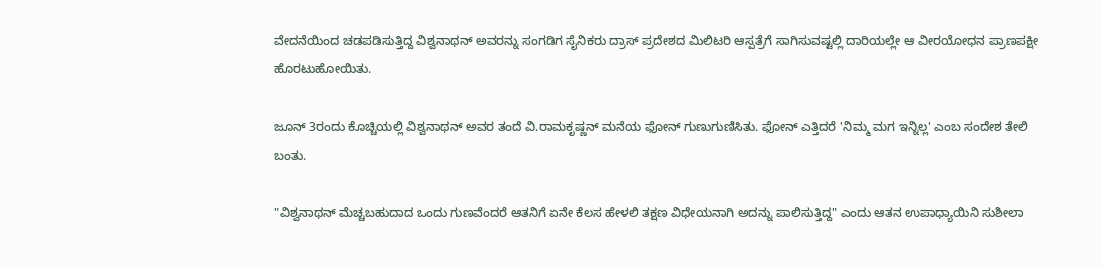ವೇದನೆಯಿಂದ ಚಡಪಡಿಸುತ್ತಿದ್ದ ವಿಶ್ವನಾಥನ್ ಅವರನ್ನು ಸಂಗಡಿಗ ಸೈನಿಕರು ದ್ರಾಸ್ ಪ್ರದೇಶದ ಮಿಲಿಟರಿ ಆಸ್ಪತ್ರೆಗೆ ಸಾಗಿಸುವಷ್ಟಲ್ಲಿ ದಾರಿಯಲ್ಲೇ ಆ ವೀರಯೋಧನ ಪ್ರಾಣಪಕ್ಷೀ ಹೊರಟುಹೋಯಿತು.

ಜೂನ್ 3ರಂದು ಕೊಚ್ಚಿಯಲ್ಲಿ ವಿಶ್ವನಾಥನ್ ಅವರ ತಂದೆ ವಿ.ರಾಮಕೃಷ್ಣನ್ ಮನೆಯ ಫೋನ್ ಗುಣುಗುಣಿಸಿತು. ಫೋನ್ ಎತ್ತಿದರೆ 'ನಿಮ್ಮ ಮಗ ಇನ್ನಿಲ್ಲ' ಎಂಬ ಸಂದೇಶ ತೇಲಿ ಬಂತು.

"ವಿಶ್ವನಾಥನ್ ಮೆಚ್ಚಬಹುದಾದ ಒಂದು ಗುಣವೆಂದರೆ ಆತನಿಗೆ ಏನೇ ಕೆಲಸ ಹೇಳಲಿ ತಕ್ಷಣ ವಿಧೇಯನಾಗಿ ಅದನ್ನು ಪಾಲಿಸುತ್ತಿದ್ದ" ಎಂದು ಆತನ ಉಪಾಧ್ಯಾಯಿನಿ ಸುಶೀಲಾ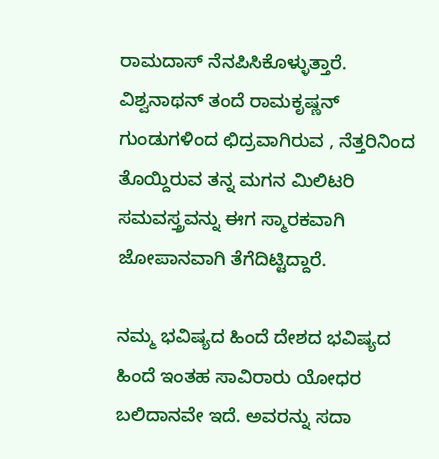ರಾಮದಾಸ್ ನೆನಪಿಸಿಕೊಳ್ಳುತ್ತಾರೆ. ವಿಶ್ವನಾಥನ್ ತಂದೆ ರಾಮಕೃಷ್ಣನ್ ಗುಂಡುಗಳಿಂದ ಛಿದ್ರವಾಗಿರುವ , ನೆತ್ತರಿನಿಂದ ತೊಯ್ದಿರುವ ತನ್ನ ಮಗನ ಮಿಲಿಟರಿ ಸಮವಸ್ತ್ರವನ್ನು ಈಗ ಸ್ಮಾರಕವಾಗಿ ಜೋಪಾನವಾಗಿ ತೆಗೆದಿಟ್ಟಿದ್ದಾರೆ.

ನಮ್ಮ ಭವಿಷ್ಯದ ಹಿಂದೆ ದೇಶದ ಭವಿಷ್ಯದ ಹಿಂದೆ ಇಂತಹ ಸಾವಿರಾರು ಯೋಧರ ಬಲಿದಾನವೇ ಇದೆ. ಅವರನ್ನು ಸದಾ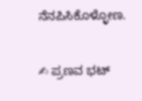ನೆನಪಿಸಿಕೊಳ್ಳೋಣ.

✍ ಪ್ರಣವ ಭಟ್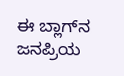ಈ ಬ್ಲಾಗ್‌ನ ಜನಪ್ರಿಯ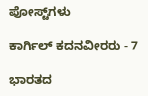ಪೋಸ್ಟ್‌ಗಳು

ಕಾರ್ಗಿಲ್ ಕದನವೀರರು - 7

ಭಾರತದ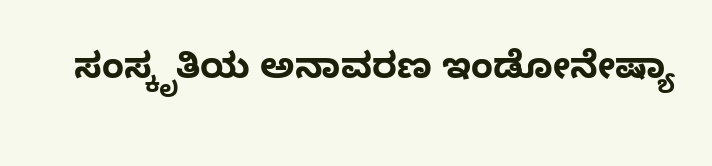ಸಂಸ್ಕೃತಿಯ ಅನಾವರಣ ಇಂಡೋನೇಷ್ಯಾ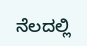ನೆಲದಲ್ಲಿ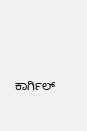ಕಾರ್ಗಿಲ್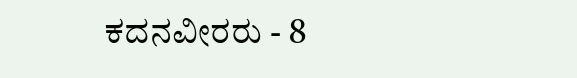ಕದನವೀರರು - 8